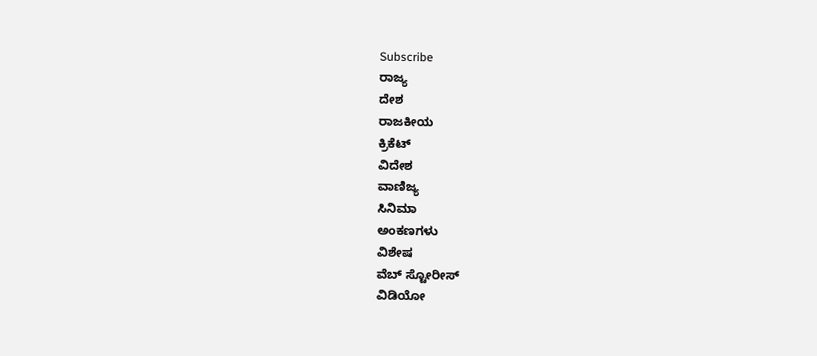Subscribe
ರಾಜ್ಯ
ದೇಶ
ರಾಜಕೀಯ
ಕ್ರಿಕೆಟ್
ವಿದೇಶ
ವಾಣಿಜ್ಯ
ಸಿನಿಮಾ
ಅಂಕಣಗಳು
ವಿಶೇಷ
ವೆಬ್ ಸ್ಟೋರೀಸ್
ವಿಡಿಯೋ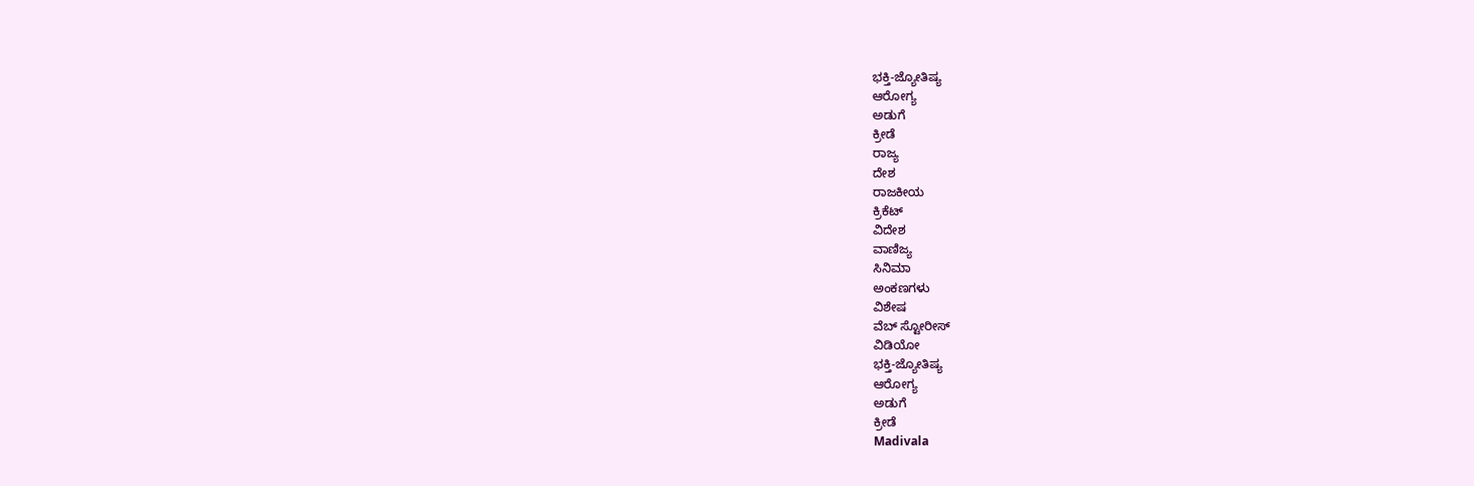ಭಕ್ತಿ-ಜ್ಯೋತಿಷ್ಯ
ಆರೋಗ್ಯ
ಅಡುಗೆ
ಕ್ರೀಡೆ
ರಾಜ್ಯ
ದೇಶ
ರಾಜಕೀಯ
ಕ್ರಿಕೆಟ್
ವಿದೇಶ
ವಾಣಿಜ್ಯ
ಸಿನಿಮಾ
ಅಂಕಣಗಳು
ವಿಶೇಷ
ವೆಬ್ ಸ್ಟೋರೀಸ್
ವಿಡಿಯೋ
ಭಕ್ತಿ-ಜ್ಯೋತಿಷ್ಯ
ಆರೋಗ್ಯ
ಅಡುಗೆ
ಕ್ರೀಡೆ
Madivala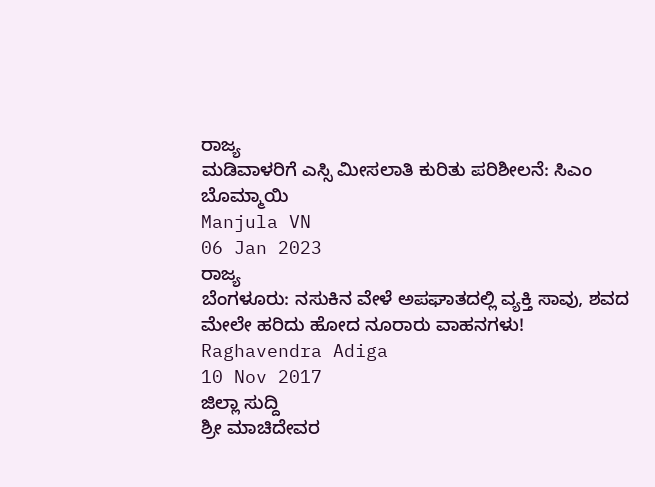ರಾಜ್ಯ
ಮಡಿವಾಳರಿಗೆ ಎಸ್ಸಿ ಮೀಸಲಾತಿ ಕುರಿತು ಪರಿಶೀಲನೆ: ಸಿಎಂ ಬೊಮ್ಮಾಯಿ
Manjula VN
06 Jan 2023
ರಾಜ್ಯ
ಬೆಂಗಳೂರು: ನಸುಕಿನ ವೇಳೆ ಅಪಘಾತದಲ್ಲಿ ವ್ಯಕ್ತಿ ಸಾವು, ಶವದ ಮೇಲೇ ಹರಿದು ಹೋದ ನೂರಾರು ವಾಹನಗಳು!
Raghavendra Adiga
10 Nov 2017
ಜಿಲ್ಲಾ ಸುದ್ದಿ
ಶ್ರೀ ಮಾಚಿದೇವರ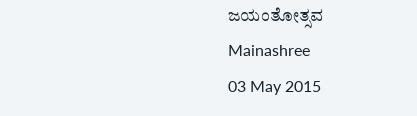ಜಯಂತೋತ್ಸವ
Mainashree
03 May 2015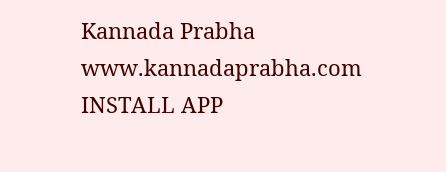Kannada Prabha
www.kannadaprabha.com
INSTALL APP